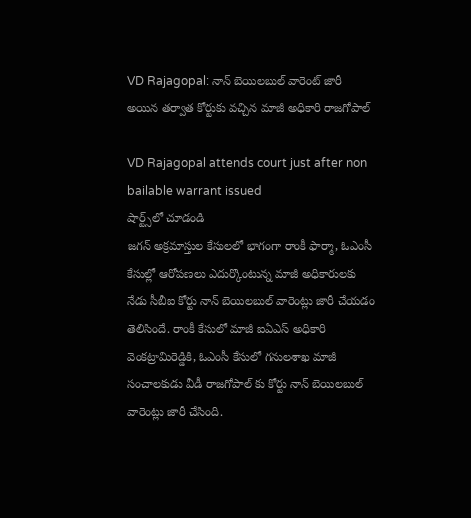VD Rajagopal: నాన్ బెయిలబుల్ వారెంట్ జారీ అయిన తర్వాత కోర్టుకు వచ్చిన మాజీ అధికారి రాజగోపాల్

VD Rajagopal attends court just after non bailable warrant issued
షార్ట్స్‌లో చూడండి
జగన్ అక్రమాస్తుల కేసులలో భాగంగా రాంకీ ఫార్మా, ఓఎంసీ కేసుల్లో ఆరోపణలు ఎదుర్కొంటున్న మాజీ అధికారులకు నేడు సీబీఐ కోర్టు నాన్ బెయిలబుల్ వారెంట్లు జారీ చేయడం తెలిసిందే. రాంకీ కేసులో మాజీ ఐఏఎస్ అధికారి వెంకట్రామిరెడ్డికి, ఓఎంసీ కేసులో గనులశాఖ మాజీ సంచాలకుడు వీడీ రాజగోపాల్ కు కోర్టు నాన్ బెయిలబుల్ వారెంట్లు జారీ చేసింది.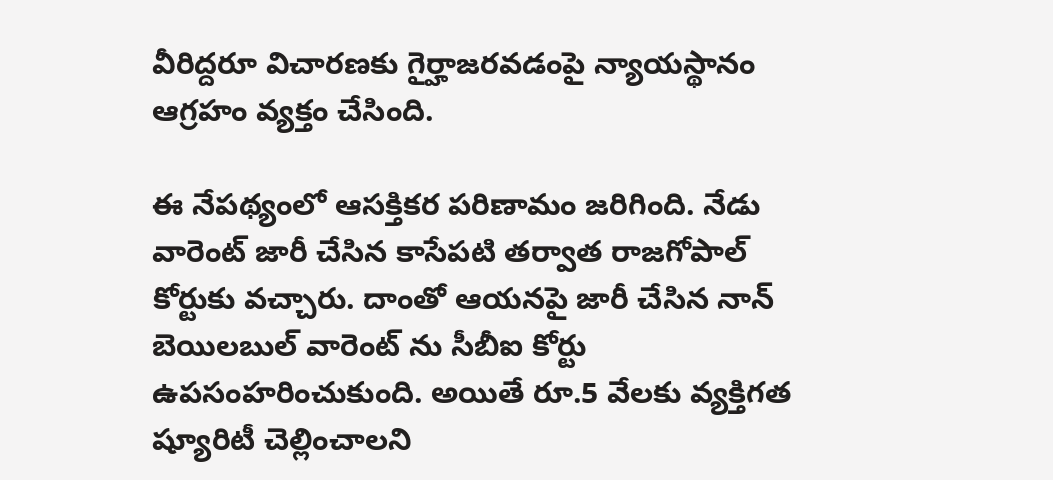వీరిద్దరూ విచారణకు గైర్హాజరవడంపై న్యాయస్థానం ఆగ్రహం వ్యక్తం చేసింది.

ఈ నేపథ్యంలో ఆసక్తికర పరిణామం జరిగింది. నేడు వారెంట్ జారీ చేసిన కాసేపటి తర్వాత రాజగోపాల్ కోర్టుకు వచ్చారు. దాంతో ఆయనపై జారీ చేసిన నాన్ బెయిలబుల్ వారెంట్ ను సీబీఐ కోర్టు ఉపసంహరించుకుంది. అయితే రూ.5 వేలకు వ్యక్తిగత ష్యూరిటీ చెల్లించాలని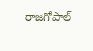రాజగోపాల్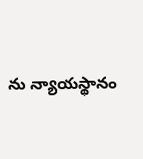ను న్యాయస్థానం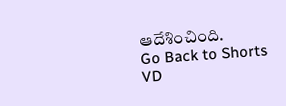ఆదేశించింది.
Go Back to Shorts
VD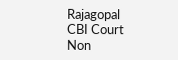Rajagopal
CBI Court
Non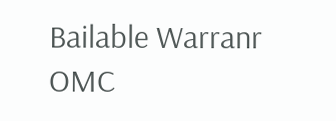Bailable Warranr
OMC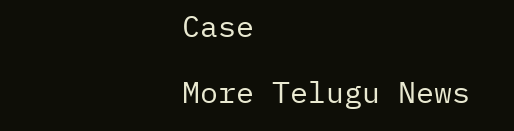Case

More Telugu News